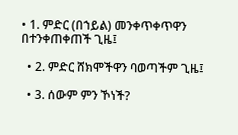• 1. ምድር (በኀይል) መንቀጥቀጥዋን በተንቀጠቀጠች ጊዜ፤

  • 2. ምድር ሸክሞችዋን ባወጣችም ጊዜ፤

  • 3. ሰውም ምን ኾነች?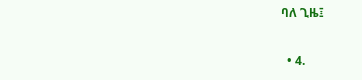ባለ ጊዜ፤

  • 4.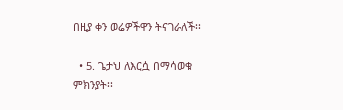በዚያ ቀን ወሬዎችዋን ትናገራለች፡፡

  • 5. ጌታህ ለእርሷ በማሳወቁ ምክንያት፡፡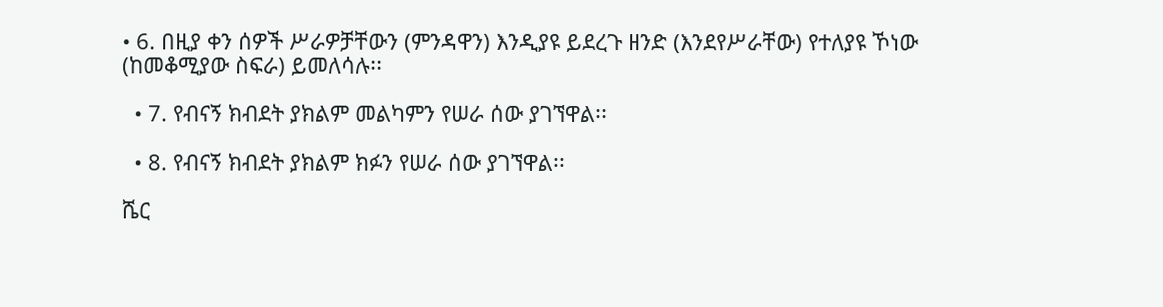• 6. በዚያ ቀን ሰዎች ሥራዎቻቸውን (ምንዳዋን) እንዲያዩ ይደረጉ ዘንድ (እንደየሥራቸው) የተለያዩ ኾነው (ከመቆሚያው ስፍራ) ይመለሳሉ፡፡

  • 7. የብናኝ ክብደት ያክልም መልካምን የሠራ ሰው ያገኘዋል፡፡

  • 8. የብናኝ ክብደት ያክልም ክፉን የሠራ ሰው ያገኘዋል፡፡

ሼር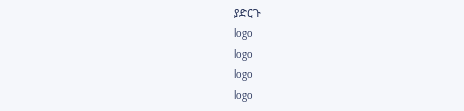ያድርጉ
logo
logo
logo
logo